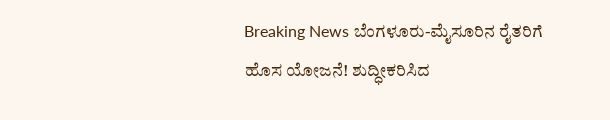Breaking News ಬೆಂಗಳೂರು-ಮೈಸೂರಿನ ರೈತರಿಗೆ ಹೊಸ ಯೋಜನೆ! ಶುದ್ಧೀಕರಿಸಿದ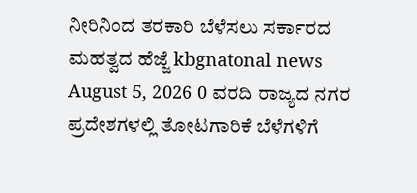ನೀರಿನಿಂದ ತರಕಾರಿ ಬೆಳೆಸಲು ಸರ್ಕಾರದ ಮಹತ್ವದ ಹೆಜ್ಜೆ kbgnatonal news August 5, 2026 0 ವರದಿ ರಾಜ್ಯದ ನಗರ ಪ್ರದೇಶಗಳಲ್ಲಿ ತೋಟಗಾರಿಕೆ ಬೆಳೆಗಳಿಗೆ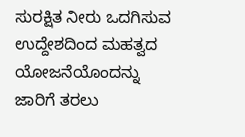ಸುರಕ್ಷಿತ ನೀರು ಒದಗಿಸುವ ಉದ್ದೇಶದಿಂದ ಮಹತ್ವದ ಯೋಜನೆಯೊಂದನ್ನು ಜಾರಿಗೆ ತರಲು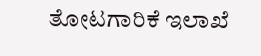ತೋಟಗಾರಿಕೆ ಇಲಾಖೆ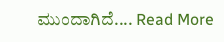ಮುಂದಾಗಿದೆ.... Read More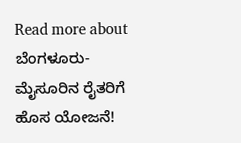Read more about ಬೆಂಗಳೂರು-ಮೈಸೂರಿನ ರೈತರಿಗೆ ಹೊಸ ಯೋಜನೆ!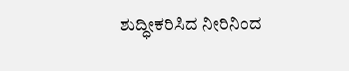ಶುದ್ಧೀಕರಿಸಿದ ನೀರಿನಿಂದ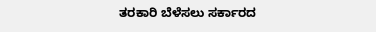ತರಕಾರಿ ಬೆಳೆಸಲು ಸರ್ಕಾರದ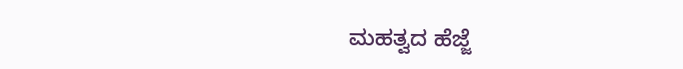ಮಹತ್ವದ ಹೆಜ್ಜೆ